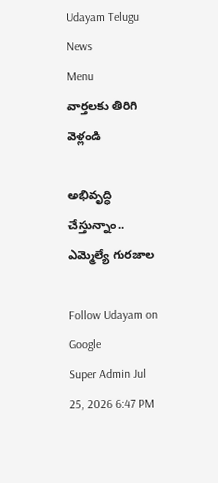Udayam Telugu News
Menu
వార్తలకు తిరిగి వెళ్లండి

అభివృద్ధి చేస్తున్నాం.. ఎమ్మెల్యే గురజాల

Follow Udayam on Google
Super Admin Jul 25, 2026 6:47 PM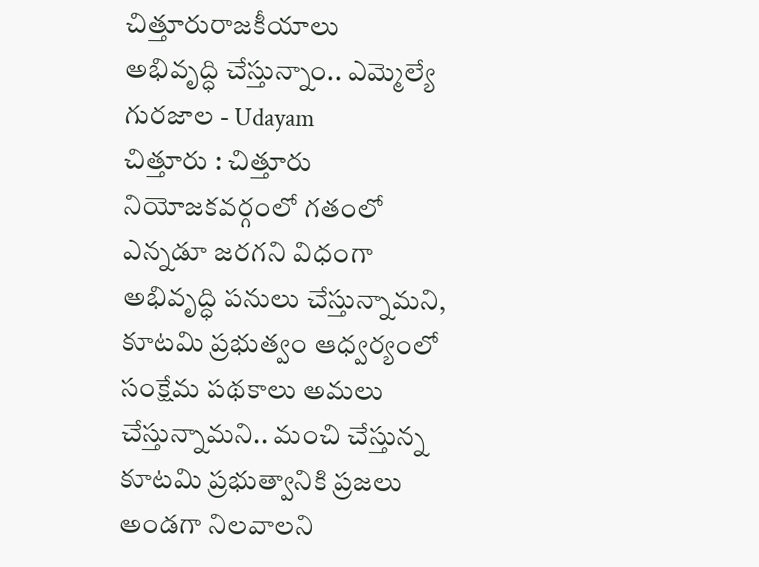చిత్తూరురాజకీయాలు
అభివృద్ధి చేస్తున్నాం.. ఎమ్మెల్యే గురజాల - Udayam
చిత్తూరు : చిత్తూరు నియోజకవర్గంలో గతంలో ఎన్నడూ జరగని విధంగా అభివృద్ధి పనులు చేస్తున్నామని, కూటమి ప్రభుత్వం ఆధ్వర్యంలో సంక్షేమ పథకాలు అమలు చేస్తున్నామని.. మంచి చేస్తున్న కూటమి ప్రభుత్వానికి ప్రజలు అండగా నిలవాలని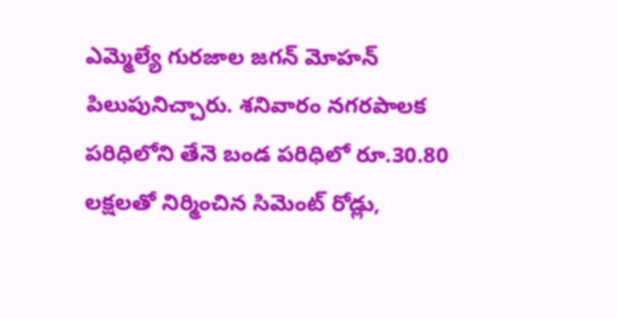ఎమ్మెల్యే గురజాల జగన్ మోహన్ పిలుపునిచ్చారు. శనివారం నగరపాలక పరిధిలోని తేనె బండ పరిధిలో రూ.30.80 లక్షలతో నిర్మించిన సిమెంట్ రోడ్లు,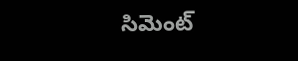సిమెంట్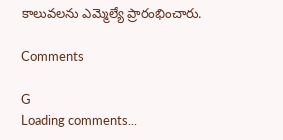కాలువలను ఎమ్మెల్యే ప్రారంభించారు.

Comments

G
Loading comments...